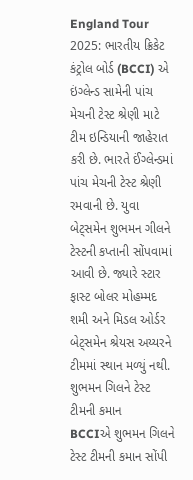England Tour 2025: ભારતીય ક્રિકેટ કંટ્રોલ બોર્ડ (BCCI) એ ઇંગ્લેન્ડ સામેની પાંચ મેચની ટેસ્ટ શ્રેણી માટે ટીમ ઇન્ડિયાની જાહેરાત કરી છે. ભારતે ઈંગ્લેન્ડમાં પાંચ મેચની ટેસ્ટ શ્રેણી રમવાની છે. યુવા બેટ્સમેન શુભમન ગીલને ટેસ્ટની કપ્તાની સોંપવામાં આવી છે. જ્યારે સ્ટાર ફાસ્ટ બોલર મોહમ્મદ શમી અને મિડલ ઓર્ડર બેટ્સમેન શ્રેયસ અય્યરને ટીમમાં સ્થાન મળ્યું નથી.
શુભમન ગિલને ટેસ્ટ ટીમની કમાન
BCCIએ શુભમન ગિલને ટેસ્ટ ટીમની કમાન સોંપી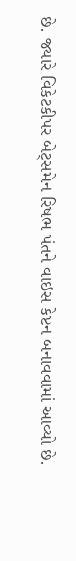છે. જ્યારે વિકેટકીપર બેટ્સમેન રિષભ પંતને વાઇસ કેપ્ટન બનાવવામાં આવ્યો છે.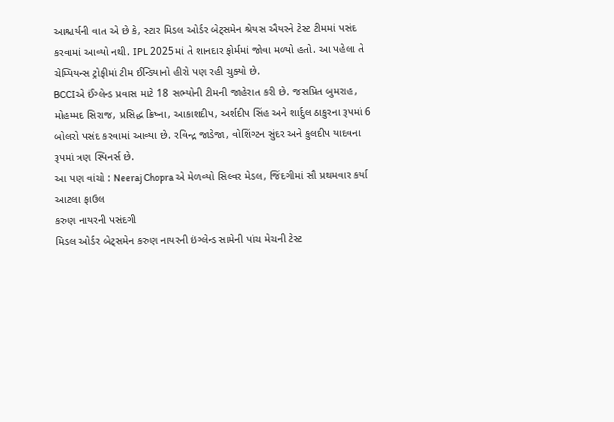આશ્ચર્યની વાત એ છે કે, સ્ટાર મિડલ ઓર્ડર બેટ્સમેન શ્રેયસ ઐયરને ટેસ્ટ ટીમમાં પસંદ કરવામાં આવ્યો નથી. IPL 2025માં તે શાનદાર ફોર્મમાં જોવા મળ્યો હતો. આ પહેલા તે ચેમ્પિયન્સ ટ્રોફીમાં ટીમ ઈન્ડિયાનો હીરો પણ રહી ચુક્યો છે.
BCCIએ ઈંગ્લેન્ડ પ્રવાસ માટે 18 સભ્યોની ટીમની જાહેરાત કરી છે. જસપ્રિત બુમરાહ, મોહમ્મદ સિરાજ, પ્રસિદ્ધ ક્રિષ્ના, આકાશદીપ, અર્શદીપ સિંહ અને શાર્દુલ ઠાકુરના રૂપમાં 6 બોલરો પસંદ કરવામાં આવ્યા છે. રવિન્દ્ર જાડેજા, વોશિંગ્ટન સુંદર અને કુલદીપ યાદવના રૂપમાં ત્રણ સ્પિનર્સ છે.
આ પણ વાંચો : Neeraj Chopra એ મેળવ્યો સિલ્વર મેડલ, જિંદગીમાં સૌ પ્રથમવાર કર્યા આટલા ફાઉલ
કરુણ નાયરની પસંદગી
મિડલ ઓર્ડર બેટ્સમેન કરુણ નાયરની ઇંગ્લેન્ડ સામેની પાંચ મેચની ટેસ્ટ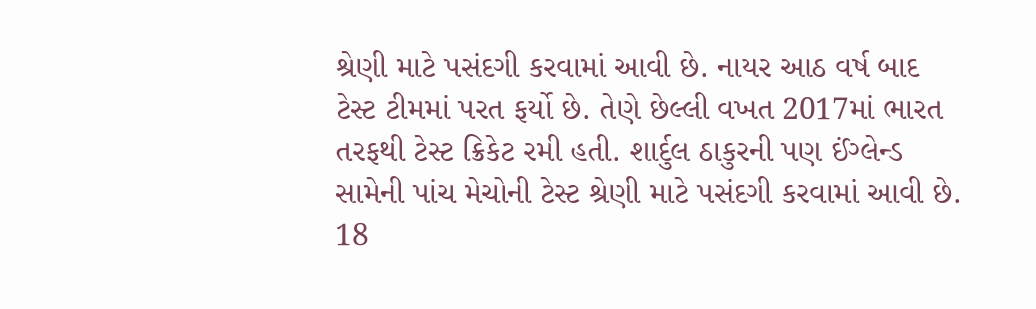શ્રેણી માટે પસંદગી કરવામાં આવી છે. નાયર આઠ વર્ષ બાદ ટેસ્ટ ટીમમાં પરત ફર્યો છે. તેણે છેલ્લી વખત 2017માં ભારત તરફથી ટેસ્ટ ક્રિકેટ રમી હતી. શાર્દુલ ઠાકુરની પણ ઈંગ્લેન્ડ સામેની પાંચ મેચોની ટેસ્ટ શ્રેણી માટે પસંદગી કરવામાં આવી છે.
18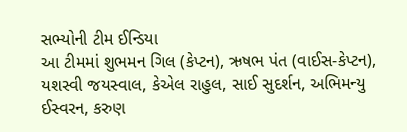સભ્યોની ટીમ ઈન્ડિયા
આ ટીમમાં શુભમન ગિલ (કેપ્ટન), ઋષભ પંત (વાઈસ-કેપ્ટન), યશસ્વી જયસ્વાલ, કેએલ રાહુલ, સાઈ સુદર્શન, અભિમન્યુ ઈસ્વરન, કરુણ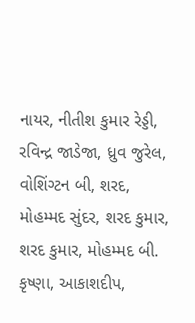નાયર, નીતીશ કુમાર રેડ્ડી, રવિન્દ્ર જાડેજા, ધ્રુવ જુરેલ, વોશિંગ્ટન બી, શરદ, મોહમ્મદ સુંદર, શરદ કુમાર, શરદ કુમાર, મોહમ્મદ બી. કૃષ્ણા, આકાશદીપ,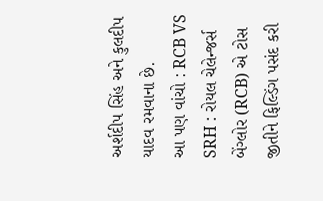અર્શદીપ સિંહ અને કુલદીપ યાદવ રમવાના છે.
આ પણ વાંચો : RCB VS SRH : રોયલ ચેલેન્જર્સ બેંગ્લોર (RCB) એ ટોસ જીતીને ફિલ્ડિંગ પસંદ કરી